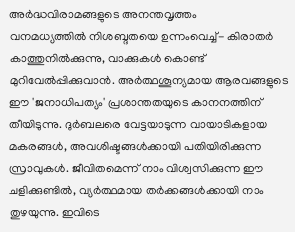അർദ്ധവിരാമങ്ങളുടെ അനന്തവൃത്തം
വനമധ്യത്തിൽ നിശബ്ദതയെ ഉന്നംവെച്ച്- കിരാതർ കാത്തുനിൽക്കുന്നു, വാക്കുകൾ കൊണ്ട് മുറിവേൽപ്പിക്കുവാൻ. അർത്ഥശൂന്യമായ ആരവങ്ങളുടെ ഈ 'ജനാധിപത്യം' പ്രശാന്തതയുടെ കാനനത്തിന് തീയിടുന്നു. ദുർബലരെ വേട്ടയാടുന്ന വായാടികളായ മകരങ്ങൾ, അവശിഷ്ടങ്ങൾക്കായി പതിയിരിക്കുന്ന സ്രാവുകൾ. ജീവിതമെന്ന് നാം വിശ്വസിക്കുന്ന ഈ ചളിക്കുണ്ടിൽ, വ്യർത്ഥമായ തർക്കങ്ങൾക്കായി നാം തുഴയുന്നു. ഇവിടെ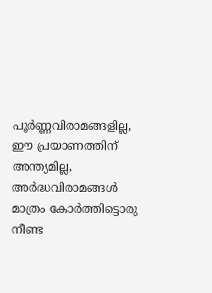പൂർണ്ണവിരാമങ്ങളില്ല, ഈ പ്രയാണത്തിന് അന്ത്യമില്ല, അർദ്ധവിരാമങ്ങൾ മാത്രം കോർത്തിട്ടൊരു നീണ്ട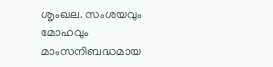ശൃംഖല. സംശയവും മോഹവും മാംസനിബദ്ധമായ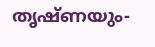തൃഷ്ണയും-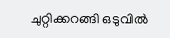ചുറ്റിക്കറങ്ങി ഒടുവിൽ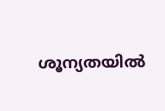ശൂന്യതയിൽ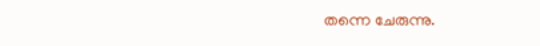തന്നെ ചേരുന്നു.